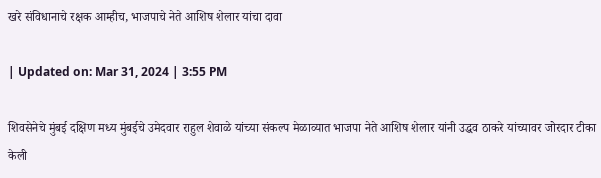खरे संविधानाचे रक्षक आम्हीच, भाजपाचे नेते आशिष शेलार यांचा दावा

| Updated on: Mar 31, 2024 | 3:55 PM

शिवसेनेचे मुंबई दक्षिण मध्य मुंबईचे उमेदवार राहुल शेवाळे यांच्या संकल्प मेळाव्यात भाजपा नेते आशिष शेलार यांनी उद्धव ठाकरे यांच्यावर जोरदार टीका केली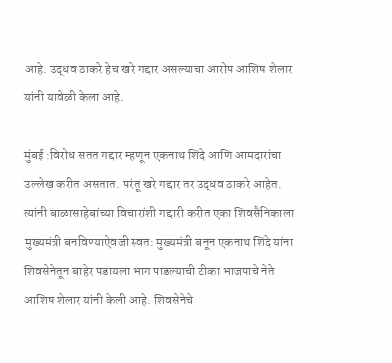आहे. उद्धव ठाकरे हेच खरे गद्दार असल्याचा आरोप आशिष शेलार यांनी यावेळी केला आहे.

मुंबई :विरोध सतत गद्दार म्हणून एकनाथ शिंदे आणि आमदारांचा उल्लेख करीत असतात. परंतू खरे गद्दार तर उद्धव ठाकरे आहेत. त्यांनी बाळासाहेबांच्या विचारांशी गद्दारी करीत एका शिवसैनिकाला मुख्यमंत्री बनविण्याऐवजी स्वत: मुख्यमंत्री बनून एकनाथ शिंदे यांना शिवसेनेतून बाहेर पडायला भाग पाडल्याची टीका भाजपाचे नेते आशिष शेलार यांनी केली आहे. शिवसेनेचे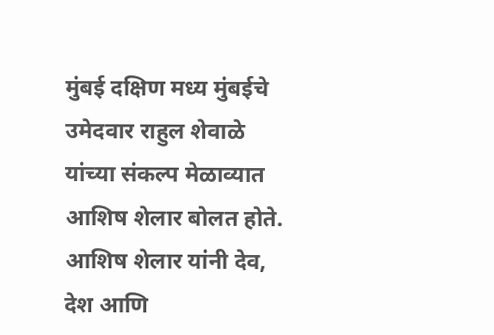मुंबई दक्षिण मध्य मुंबईचे उमेदवार राहुल शेवाळे यांच्या संकल्प मेळाव्यात आशिष शेलार बोलत होते. आशिष शेलार यांनी देव, देश आणि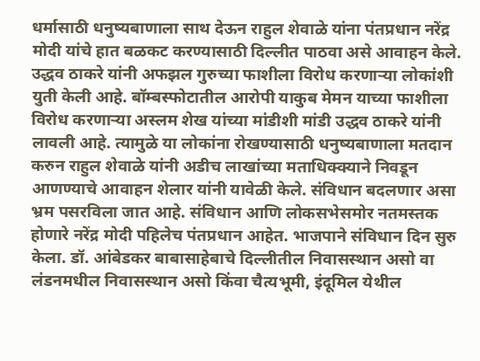धर्मासाठी धनुष्यबाणाला साथ देऊन राहुल शेवाळे यांना पंतप्रधान नरेंद्र मोदी यांचे हात बळकट करण्यासाठी दिल्लीत पाठवा असे आवाहन केले. उद्धव ठाकरे यांनी अफझल गुरुच्या फाशीला विरोध करणाऱ्या लोकांशी युती केली आहे. बॉम्बस्फोटातील आरोपी याकुब मेमन याच्या फाशीला विरोध करणाऱ्या अस्लम शेख यांच्या मांडीशी मांडी उद्धव ठाकरे यांनी लावली आहे. त्यामुळे या लोकांना रोखण्यासाठी धनुष्यबाणाला मतदान करुन राहुल शेवाळे यांनी अडीच लाखांच्या मताधिक्क्याने निवडून आणण्याचे आवाहन शेलार यांनी यावेळी केले. संविधान बदलणार असा भ्रम पसरविला जात आहे. संविधान आणि लोकसभेसमोर नतमस्तक होणारे नरेंद्र मोदी पहिलेच पंतप्रधान आहेत. भाजपाने संविधान दिन सुरु केला. डॉ. आंबेडकर बाबासाहेबाचे दिल्लीतील निवासस्थान असो वा लंडनमधील निवासस्थान असो किंवा चैत्यभूमी, इंदूमिल येथील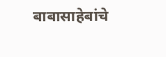बाबासाहेबांचे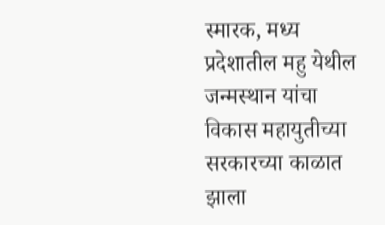स्मारक, मध्य प्रदेशातील महु येथील जन्मस्थान यांचा विकास महायुतीच्या सरकारच्या काळात झाला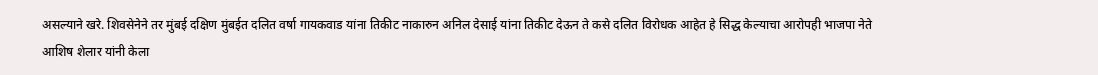असल्याने खरे. शिवसेनेने तर मुंबई दक्षिण मुंबईत दलित वर्षा गायकवाड यांना तिकीट नाकारुन अनिल देसाई यांना तिकीट देऊन ते कसे दलित विरोधक आहेत हे सिद्ध केल्याचा आरोपही भाजपा नेते आशिष शेलार यांनी केला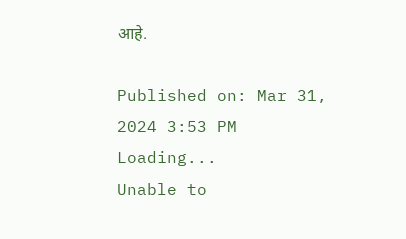आहे.

Published on: Mar 31, 2024 3:53 PM
Loading...
Unable to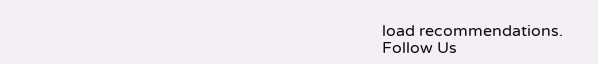load recommendations.
Follow Us